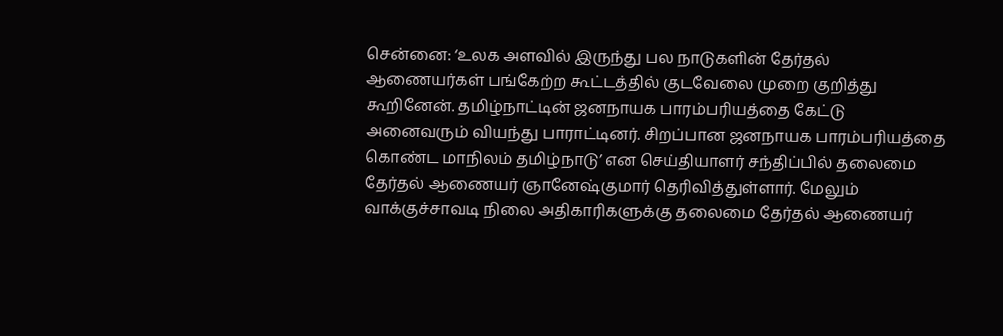சென்னை: ‘உலக அளவில் இருந்து பல நாடுகளின் தேர்தல் ஆணையர்கள் பங்கேற்ற கூட்டத்தில் குடவேலை முறை குறித்து கூறினேன். தமிழ்நாட்டின் ஜனநாயக பாரம்பரியத்தை கேட்டு அனைவரும் வியந்து பாராட்டினர். சிறப்பான ஜனநாயக பாரம்பரியத்தை கொண்ட மாநிலம் தமிழ்நாடு’ என செய்தியாளர் சந்திப்பில் தலைமை தேர்தல் ஆணையர் ஞானேஷ்குமார் தெரிவித்துள்ளார். மேலும் வாக்குச்சாவடி நிலை அதிகாரிகளுக்கு தலைமை தேர்தல் ஆணையர்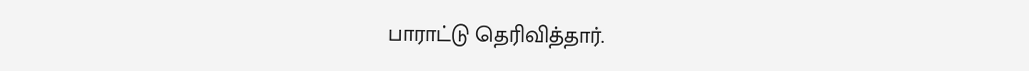பாராட்டு தெரிவித்தார்.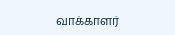வாக்காளர்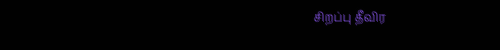சிறப்பு தீவிர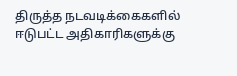திருத்த நடவடிக்கைகளில் ஈடுபட்ட அதிகாரிகளுக்கு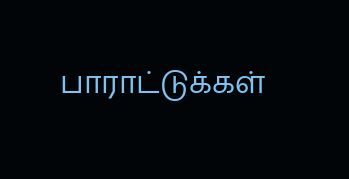பாராட்டுக்கள்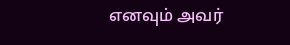எனவும் அவர்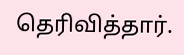தெரிவித்தார்.